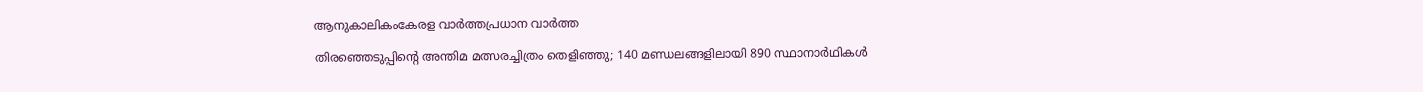ആനുകാലികംകേരള വാർത്തപ്രധാന വാർത്ത

തിരഞ്ഞെടുപ്പിന്റെ അന്തിമ മത്സരച്ചിത്രം തെളിഞ്ഞു; 140 മണ്ഡലങ്ങളിലായി 890 സ്ഥാനാർഥികൾ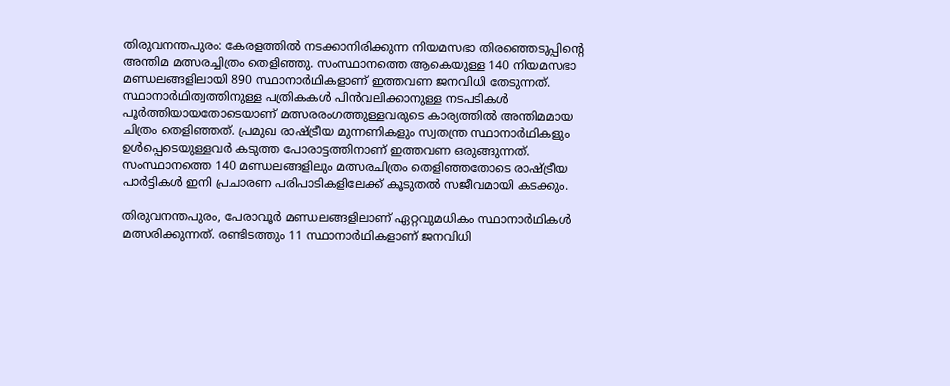തിരുവനന്തപുരം: കേരളത്തിൽ നടക്കാനിരിക്കുന്ന നിയമസഭാ തിരഞ്ഞെടുപ്പിന്റെ അന്തിമ മത്സരച്ചിത്രം തെളിഞ്ഞു. സംസ്ഥാനത്തെ ആകെയുള്ള 140 നിയമസഭാ മണ്ഡലങ്ങളിലായി 890 സ്ഥാനാർഥികളാണ് ഇത്തവണ ജനവിധി തേടുന്നത്. സ്ഥാനാർഥിത്വത്തിനുള്ള പത്രികകൾ പിൻവലിക്കാനുള്ള നടപടികൾ പൂർത്തിയായതോടെയാണ് മത്സരരംഗത്തുള്ളവരുടെ കാര്യത്തിൽ അന്തിമമായ ചിത്രം തെളിഞ്ഞത്. പ്രമുഖ രാഷ്ട്രീയ മുന്നണികളും സ്വതന്ത്ര സ്ഥാനാർഥികളും ഉൾപ്പെടെയുള്ളവർ കടുത്ത പോരാട്ടത്തിനാണ് ഇത്തവണ ഒരുങ്ങുന്നത്. സംസ്ഥാനത്തെ 140 മണ്ഡലങ്ങളിലും മത്സരചിത്രം തെളിഞ്ഞതോടെ രാഷ്ട്രീയ പാർട്ടികൾ ഇനി പ്രചാരണ പരിപാടികളിലേക്ക് കൂടുതൽ സജീവമായി കടക്കും.

തിരുവനന്തപുരം, പേരാവൂർ മണ്ഡലങ്ങളിലാണ് ഏറ്റവുമധികം സ്ഥാനാർഥികൾ മത്സരിക്കുന്നത്. രണ്ടിടത്തും 11 സ്ഥാനാർഥികളാണ് ജനവിധി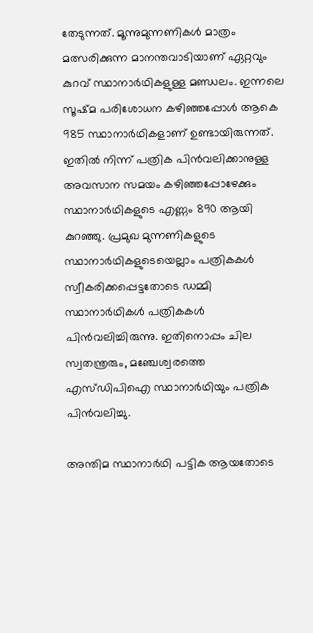തേടുന്നത്. മൂന്നുമുന്നണികൾ മാത്രം മത്സരിക്കുന്ന മാനന്തവാടിയാണ് ഏറ്റവും കുറവ് സ്ഥാനാർഥികളുള്ള മണ്ഡലം. ഇന്നലെ സൂഷ്മ പരിശോധന കഴിഞ്ഞപ്പോൾ ആകെ 985 സ്ഥാനാർഥികളാണ് ഉണ്ടായിരുന്നത്. ഇതിൽ നിന്ന് പത്രിക പിൻവലിക്കാനുള്ള അവസാന സമയം കഴിഞ്ഞപ്പോഴേക്കും സ്ഥാനാർഥികളുടെ എണ്ണം 890 ആയി കുറഞ്ഞു. പ്രമുഖ മുന്നണികളുടെ സ്ഥാനാർഥികളുടെയെല്ലാം പത്രികകൾ സ്വീകരിക്കപ്പെട്ടതോടെ ഡമ്മി സ്ഥാനാർഥികൾ പത്രികകൾ പിൻവലിച്ചിരുന്നു. ഇതിനൊപ്പം ചില സ്വതന്ത്രരും, മഞ്ചേശ്വരത്തെ എസ്ഡിപിഐ സ്ഥാനാർഥിയും പത്രിക പിൻവലിച്ചു.

അന്തിമ സ്ഥാനാർഥി പട്ടിക ആയതോടെ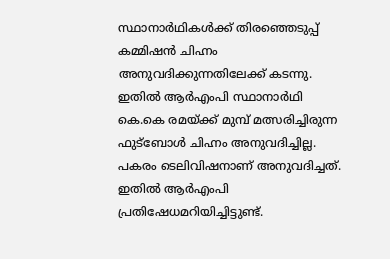സ്ഥാനാർഥികൾക്ക് തിരഞ്ഞെടുപ്പ് കമ്മിഷൻ ചിഹ്നം അനുവദിക്കുന്നതിലേക്ക് കടന്നു. ഇതിൽ ആർഎംപി സ്ഥാനാർഥി കെ.കെ രമയ്ക്ക് മുമ്പ് മത്സരിച്ചിരുന്ന ഫുട്‌ബോൾ ചിഹ്നം അനുവദിച്ചില്ല. പകരം ടെലിവിഷനാണ് അനുവദിച്ചത്. ഇതിൽ ആർഎംപി പ്രതിഷേധമറിയിച്ചിട്ടുണ്ട്.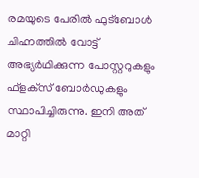രമയുടെ പേരിൽ ഫുട്‌ബോൾ ചിഹ്നത്തിൽ വോട്ട് അഭ്യർഥിക്കുന്ന പോസ്റ്ററുകളും ഫ്‌ളക്‌സ് ബോർഡുകളും സ്ഥാപിച്ചിരുന്നു. ഇനി അത് മാറ്റി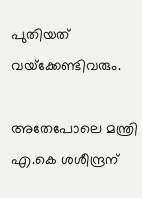പുതിയത് വയ്‌ക്കേണ്ടിവരും.

അതേപോലെ മന്ത്രി എ.കെ ശശീന്ദ്രന്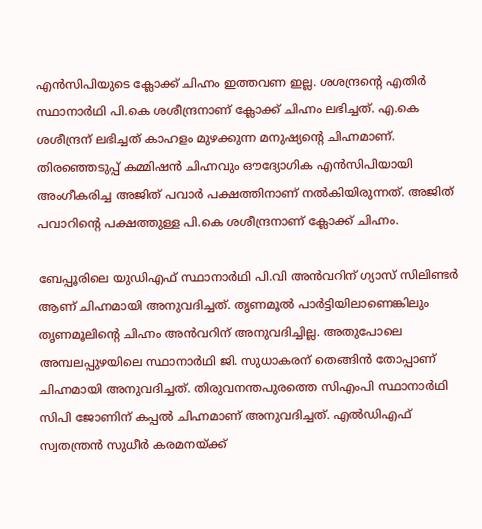എൻസിപിയുടെ ക്ലോക്ക് ചിഹ്നം ഇത്തവണ ഇല്ല. ശശന്ദ്രന്റെ എതിർ സ്ഥാനാർഥി പി.കെ ശശീന്ദ്രനാണ് ക്ലോക്ക് ചിഹ്നം ലഭിച്ചത്. എ.കെ ശശീന്ദ്രന് ലഭിച്ചത് കാഹളം മുഴക്കുന്ന മനുഷ്യന്റെ ചിഹ്നമാണ്. തിരഞ്ഞെടുപ്പ് കമ്മിഷൻ ചിഹ്നവും ഔദ്യോഗിക എൻസിപിയായി അംഗീകരിച്ച അജിത് പവാർ പക്ഷത്തിനാണ് നൽകിയിരുന്നത്. അജിത് പവാറിന്റെ പക്ഷത്തുള്ള പി.കെ ശശീന്ദ്രനാണ് ക്ലോക്ക് ചിഹ്നം.

ബേപ്പൂരിലെ യുഡിഎഫ് സ്ഥാനാർഥി പി.വി അൻവറിന് ഗ്യാസ് സിലിണ്ടർ ആണ് ചിഹ്നമായി അനുവദിച്ചത്. തൃണമൂൽ പാർട്ടിയിലാണെങ്കിലും തൃണമൂലിന്റെ ചിഹ്നം അൻവറിന് അനുവദിച്ചില്ല. അതുപോലെ അമ്പലപ്പുഴയിലെ സ്ഥാനാർഥി ജി. സുധാകരന് തെങ്ങിൻ തോപ്പാണ് ചിഹ്നമായി അനുവദിച്ചത്. തിരുവനന്തപുരത്തെ സിഎംപി സ്ഥാനാർഥി സിപി ജോണിന് കപ്പൽ ചിഹ്നമാണ് അനുവദിച്ചത്. എൽഡിഎഫ് സ്വതന്ത്രൻ സുധീർ കരമനയ്ക്ക്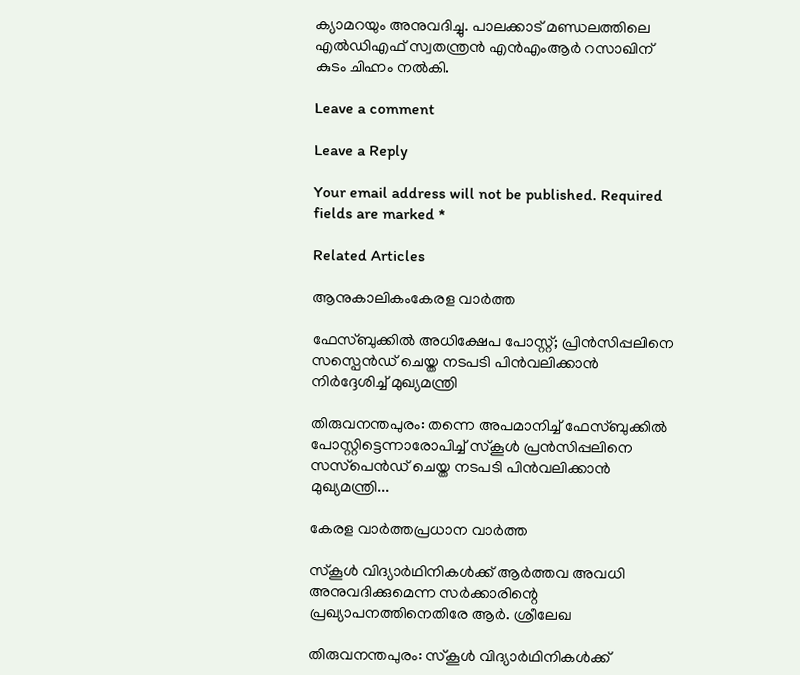ക്യാമറയും അനുവദിച്ചു. പാലക്കാട് മണ്ഡലത്തിലെ എൽഡിഎഫ് സ്വതന്ത്രൻ എൻഎംആർ റസാഖിന് കുടം ചിഹ്നം നൽകി.

Leave a comment

Leave a Reply

Your email address will not be published. Required fields are marked *

Related Articles

ആനുകാലികംകേരള വാർത്ത

ഫേസ്ബുക്കിൽ അധിക്ഷേപ പോസ്റ്റ്; പ്രിൻസിപ്പലിനെ സസ്പെൻഡ് ചെയ്ത നടപടി പിൻവലിക്കാൻ നിർദ്ദേശിച്ച് മുഖ്യമന്ത്രി

തിരുവനന്തപുരം: തന്നെ അപമാനിച്ച് ഫേസ്ബുക്കിൽ പോസ്റ്റിട്ടെന്നാരോപിച്ച് സ്‌കൂൾ പ്രൻസിപ്പലിനെ സസ്‌പെൻഡ് ചെയ്ത നടപടി പിൻവലിക്കാൻ മുഖ്യമന്ത്രി...

കേരള വാർത്തപ്രധാന വാർത്ത

സ്‌കൂൾ വിദ്യാർഥിനികൾക്ക് ആർത്തവ അവധി അനുവദിക്കുമെന്ന സർക്കാരിന്റെ പ്രഖ്യാപനത്തിനെതിരേ ആർ. ശ്രീലേഖ

തിരുവനന്തപുരം: സ്‌കൂൾ വിദ്യാർഥിനികൾക്ക്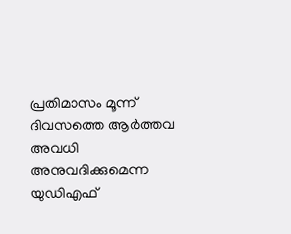പ്രതിമാസം മൂന്ന് ദിവസത്തെ ആർത്തവ അവധി അനുവദിക്കുമെന്ന യുഡിഎഫ്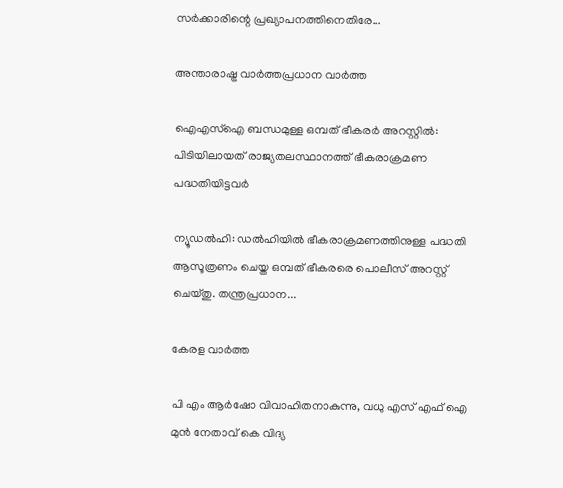സർക്കാരിന്റെ പ്രഖ്യാപനത്തിനെതിരേ...

അന്താരാഷ്ട്ര വാർത്തപ്രധാന വാർത്ത

ഐഎസ്‌ഐ ബന്ധമുള്ള ഒമ്പത് ഭീകരർ അറസ്റ്റിൽ: പിടിയിലായത് രാജ്യതലസ്ഥാനത്ത് ഭീകരാക്രമണ പദ്ധതിയിട്ടവർ

ന്യൂഡൽഹി: ഡൽഹിയിൽ ഭീകരാക്രമണത്തിനുള്ള പദ്ധതി ആസൂത്രണം ചെയ്ത ഒമ്പത് ഭീകരരെ പൊലീസ് അറസ്റ്റ് ചെയ്തു. തന്ത്രപ്രധാന...

കേരള വാർത്ത

പി എം ആർഷോ വിവാഹിതനാകുന്നു, വധു എസ് എഫ് ഐ മുൻ നേതാവ് കെ വിദ്യ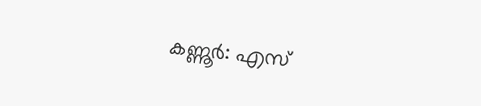കണ്ണൂർ: എസ്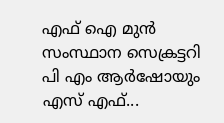എഫ് ഐ മുൻ സംസ്ഥാന സെക്രട്ടറി പി എം ആർഷോയും എസ് എഫ്...